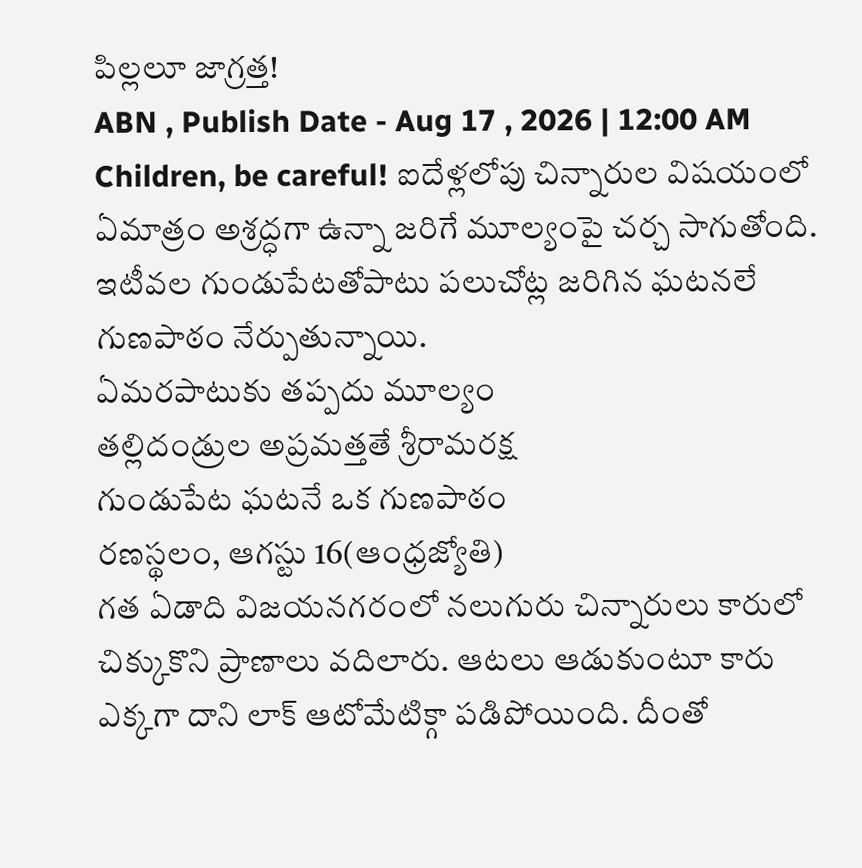పిల్లలూ జాగ్రత్త!
ABN , Publish Date - Aug 17 , 2026 | 12:00 AM
Children, be careful! ఐదేళ్లలోపు చిన్నారుల విషయంలో ఏమాత్రం అశ్రద్ధగా ఉన్నా జరిగే మూల్యంపై చర్చ సాగుతోంది. ఇటీవల గుండుపేటతోపాటు పలుచోట్ల జరిగిన ఘటనలే గుణపాఠం నేర్పుతున్నాయి.
ఏమరపాటుకు తప్పదు మూల్యం
తల్లిదండ్రుల అప్రమత్తతే శ్రీరామరక్ష
గుండుపేట ఘటనే ఒక గుణపాఠం
రణస్థలం, ఆగస్టు 16(ఆంధ్రజ్యోతి)
గత ఏడాది విజయనగరంలో నలుగురు చిన్నారులు కారులో చిక్కుకొని ప్రాణాలు వదిలారు. ఆటలు ఆడుకుంటూ కారు ఎక్కగా దాని లాక్ ఆటోమేటిక్గా పడిపోయింది. దీంతో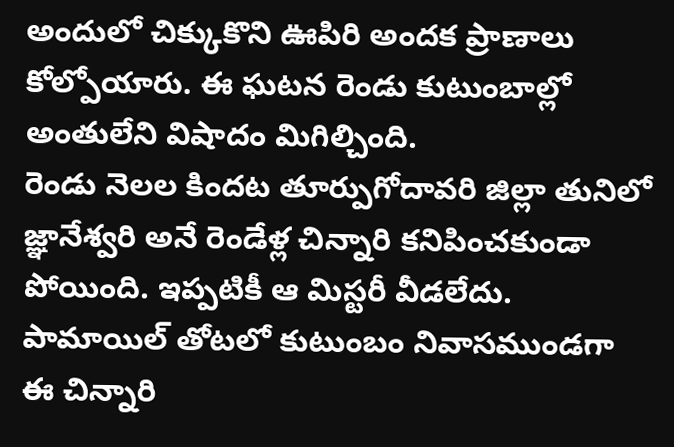అందులో చిక్కుకొని ఊపిరి అందక ప్రాణాలు కోల్పోయారు. ఈ ఘటన రెండు కుటుంబాల్లో అంతులేని విషాదం మిగిల్చింది.
రెండు నెలల కిందట తూర్పుగోదావరి జిల్లా తునిలో జ్ఞానేశ్వరి అనే రెండేళ్ల చిన్నారి కనిపించకుండా పోయింది. ఇప్పటికీ ఆ మిస్టరీ వీడలేదు. పామాయిల్ తోటలో కుటుంబం నివాసముండగా ఈ చిన్నారి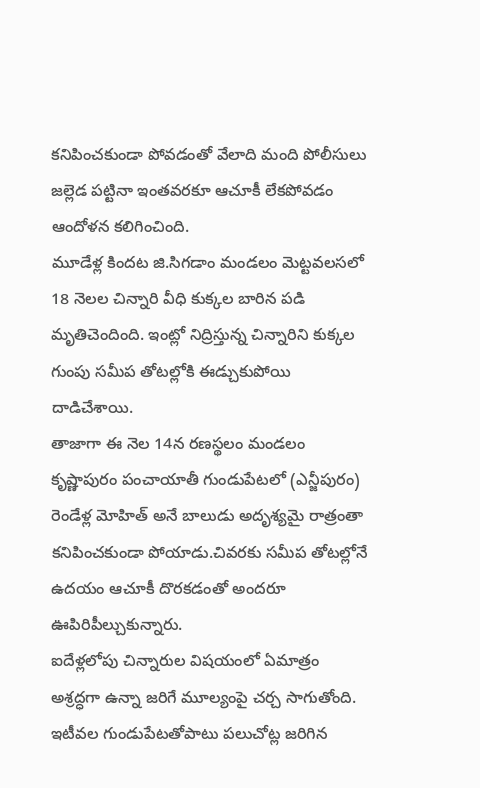కనిపించకుండా పోవడంతో వేలాది మంది పోలీసులు జల్లెడ పట్టినా ఇంతవరకూ ఆచూకీ లేకపోవడం ఆందోళన కలిగించింది.
మూడేళ్ల కిందట జి.సిగడాం మండలం మెట్టవలసలో 18 నెలల చిన్నారి వీధి కుక్కల బారిన పడి మృతిచెందింది. ఇంట్లో నిద్రిస్తున్న చిన్నారిని కుక్కల గుంపు సమీప తోటల్లోకి ఈడ్చుకుపోయి దాడిచేశాయి.
తాజాగా ఈ నెల 14న రణస్థలం మండలం కృష్ణాపురం పంచాయాతీ గుండుపేటలో (ఎన్జీపురం) రెండేళ్ల మోహిత్ అనే బాలుడు అదృశ్యమై రాత్రంతా కనిపించకుండా పోయాడు.చివరకు సమీప తోటల్లోనే ఉదయం ఆచూకీ దొరకడంతో అందరూ ఊపిరిపీల్చుకున్నారు.
ఐదేళ్లలోపు చిన్నారుల విషయంలో ఏమాత్రం అశ్రద్ధగా ఉన్నా జరిగే మూల్యంపై చర్చ సాగుతోంది. ఇటీవల గుండుపేటతోపాటు పలుచోట్ల జరిగిన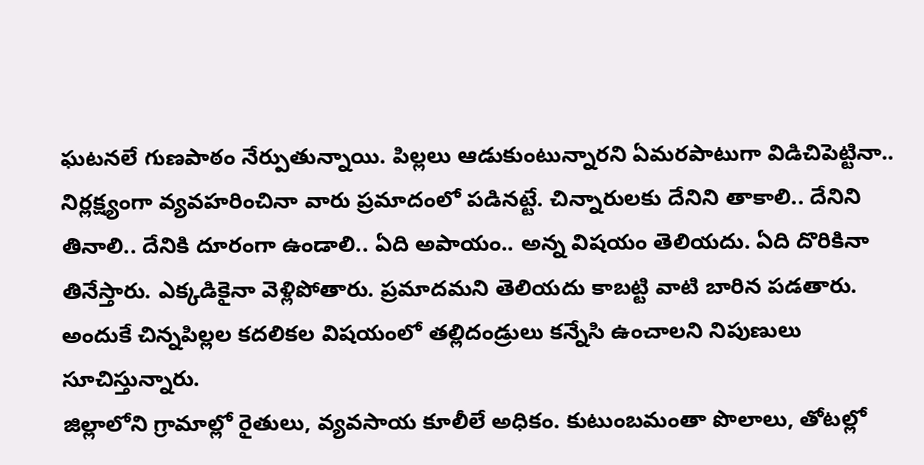ఘటనలే గుణపాఠం నేర్పుతున్నాయి. పిల్లలు ఆడుకుంటున్నారని ఏమరపాటుగా విడిచిపెట్టినా.. నిర్లక్ష్యంగా వ్యవహరించినా వారు ప్రమాదంలో పడినట్టే. చిన్నారులకు దేనిని తాకాలి.. దేనిని తినాలి.. దేనికి దూరంగా ఉండాలి.. ఏది అపాయం.. అన్న విషయం తెలియదు. ఏది దొరికినా తినేస్తారు. ఎక్కడికైనా వెళ్లిపోతారు. ప్రమాదమని తెలియదు కాబట్టి వాటి బారిన పడతారు. అందుకే చిన్నపిల్లల కదలికల విషయంలో తల్లిదండ్రులు కన్నేసి ఉంచాలని నిపుణులు సూచిస్తున్నారు.
జిల్లాలోని గ్రామాల్లో రైతులు, వ్యవసాయ కూలీలే అధికం. కుటుంబమంతా పొలాలు, తోటల్లో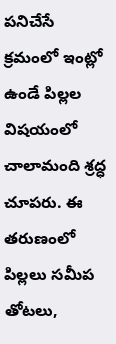పనిచేసే క్రమంలో ఇంట్లో ఉండే పిల్లల విషయంలో చాలామంది శ్రద్ధ చూపరు. ఈ తరుణంలో పిల్లలు సమీప తోటలు,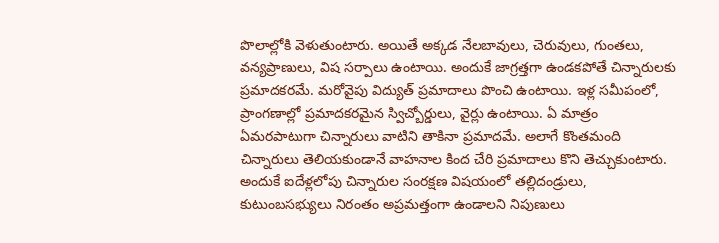పొలాల్లోకి వెళుతుంటారు. అయితే అక్కడ నేలబావులు, చెరువులు, గుంతలు, వన్యప్రాణులు, విష సర్పాలు ఉంటాయి. అందుకే జాగ్రత్తగా ఉండకపోతే చిన్నారులకు ప్రమాదకరమే. మరోవైపు విద్యుత్ ప్రమాదాలు పొంచి ఉంటాయి. ఇళ్ల సమీపంలో, ప్రాంగణాల్లో ప్రమాదకరమైన స్విచ్బోర్డులు, వైర్లు ఉంటాయి. ఏ మాత్రం ఏమరపాటుగా చిన్నారులు వాటిని తాకినా ప్రమాదమే. అలాగే కొంతమంది చిన్నారులు తెలియకుండానే వాహనాల కింద చేరి ప్రమాదాలు కొని తెచ్చుకుంటారు. అందుకే ఐదేళ్లలోపు చిన్నారుల సంరక్షణ విషయంలో తల్లిదండ్రులు, కుటుంబసభ్యులు నిరంతం అప్రమత్తంగా ఉండాలని నిపుణులు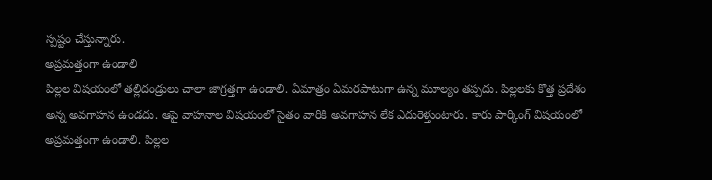స్పష్టం చేస్తున్నారు.
అప్రమత్తంగా ఉండాలి
పిల్లల విషయంలో తల్లిదండ్రులు చాలా జాగ్రత్తగా ఉండాలి. ఏమాత్రం ఏమరపాటుగా ఉన్న మూల్యం తప్పదు. పిల్లలకు కొత్త ప్రదేశం అన్న అవగాహన ఉండదు. ఆపై వాహనాల విషయంలో సైతం వారికి అవగాహన లేక ఎదురెళ్తుంటారు. కారు పార్కింగ్ విషయంలో అప్రమత్తంగా ఉండాలి. పిల్లల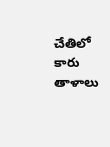చేతిలో కారు తాళాలు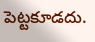పెట్టకూడదు.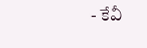- కేవీ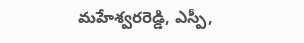మహేశ్వరరెడ్డి, ఎస్పీ,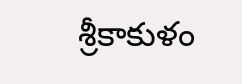శ్రీకాకుళం